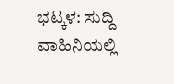ಭಟ್ಕಳ: ಸುದ್ದಿ ವಾಹಿನಿಯಲ್ಲಿ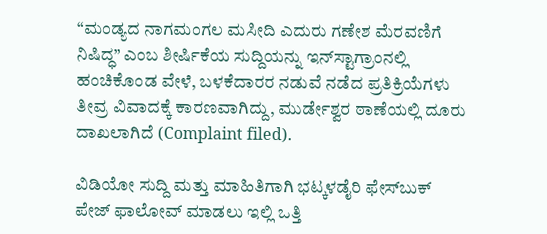“ಮಂಡ್ಯದ ನಾಗಮಂಗಲ ಮಸೀದಿ ಎದುರು ಗಣೇಶ ಮೆರವಣಿಗೆ ನಿಷಿದ್ಧ” ಎಂಬ ಶೀರ್ಷಿಕೆಯ ಸುದ್ದಿಯನ್ನು ಇನ್‌ಸ್ಟಾಗ್ರಾಂನಲ್ಲಿ ಹಂಚಿಕೊಂಡ ವೇಳೆ, ಬಳಕೆದಾರರ ನಡುವೆ ನಡೆದ ಪ್ರತಿಕ್ರಿಯೆಗಳು ತೀವ್ರ ವಿವಾದಕ್ಕೆ ಕಾರಣವಾಗಿದ್ದು, ಮುರ್ಡೇಶ್ವರ ಠಾಣೆಯಲ್ಲಿ ದೂರು ದಾಖಲಾಗಿದೆ (Complaint filed).

ವಿಡಿಯೋ ಸುದ್ದಿ ಮತ್ತು ಮಾಹಿತಿಗಾಗಿ ಭಟ್ಕಳಡೈರಿ ಫೇಸ್‌ಬುಕ್‌ ಪೇಜ್ ಫಾಲೋವ್ ಮಾಡಲು ಇಲ್ಲಿ ಒತ್ತಿ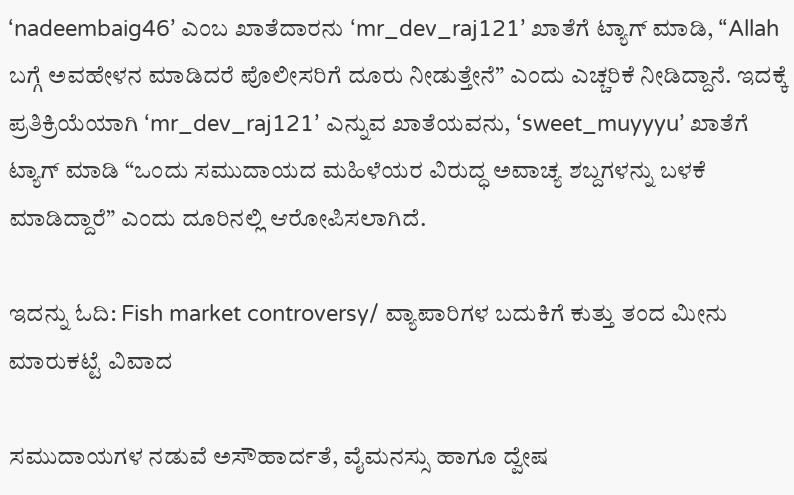‘nadeembaig46’ ಎಂಬ ಖಾತೆದಾರನು ‘mr_dev_raj121’ ಖಾತೆಗೆ ಟ್ಯಾಗ್ ಮಾಡಿ, “Allah ಬಗ್ಗೆ ಅವಹೇಳನ ಮಾಡಿದರೆ ಪೊಲೀಸರಿಗೆ ದೂರು ನೀಡುತ್ತೇನೆ” ಎಂದು ಎಚ್ಚರಿಕೆ ನೀಡಿದ್ದಾನೆ. ಇದಕ್ಕೆ ಪ್ರತಿಕ್ರಿಯೆಯಾಗಿ ‘mr_dev_raj121’ ಎನ್ನುವ ಖಾತೆಯವನು, ‘sweet_muyyyu’ ಖಾತೆಗೆ ಟ್ಯಾಗ್ ಮಾಡಿ “ಒಂದು ಸಮುದಾಯದ ಮಹಿಳೆಯರ ವಿರುದ್ಧ ಅವಾಚ್ಯ ಶಬ್ದಗಳನ್ನು ಬಳಕೆ ಮಾಡಿದ್ದಾರೆ” ಎಂದು ದೂರಿನಲ್ಲಿ ಆರೋಪಿಸಲಾಗಿದೆ.

ಇದನ್ನು ಓದಿ: Fish market controversy/ ವ್ಯಾಪಾರಿಗಳ ಬದುಕಿಗೆ ಕುತ್ತು ತಂದ ಮೀನು ಮಾರುಕಟ್ಟೆ ವಿವಾದ

ಸಮುದಾಯಗಳ ನಡುವೆ ಅಸೌಹಾರ್ದತೆ, ವೈಮನಸ್ಸು ಹಾಗೂ ದ್ವೇಷ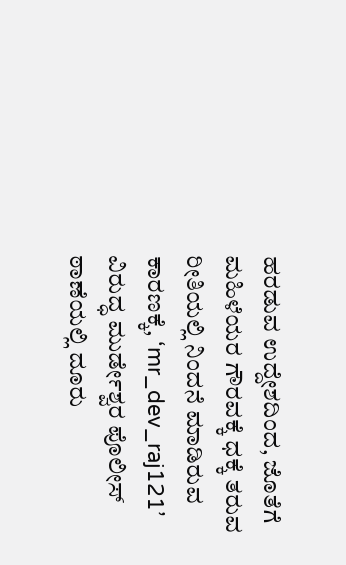ಹರಡುವ ಉದ್ದೇಶದಿಂದ, ಜೊತೆಗೆ ಮಹಿಳೆಯರ ಗೌರವಕ್ಕೆ ಧಕ್ಕೆ ತರುವ ರೀತಿಯಲ್ಲಿ ನಿಂದನೆ ಮಾಡಿರುವ ಕಾರಣಕ್ಕೆ, ‘mr_dev_raj121’ ವಿರುದ್ಧ ಮುರ್ಡೇಶ್ವರ ಪೊಲೀಸ್ ಠಾಣೆಯಲ್ಲಿ ದೂರು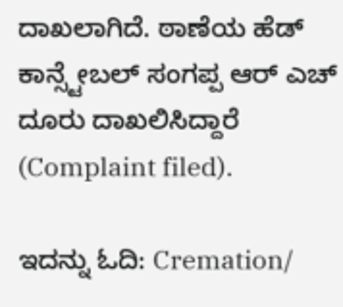ದಾಖಲಾಗಿದೆ. ಠಾಣೆಯ ಹೆಡ್ ಕಾನ್ಸ್ಟೇಬಲ್ ಸಂಗಪ್ಪ ಆರ್ ಎಚ್ ದೂರು ದಾಖಲಿಸಿದ್ದಾರೆ (Complaint filed).

ಇದನ್ನು ಓದಿ: Cremation/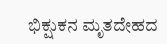ಭಿಕ್ಷುಕನ ಮೃತದೇಹದ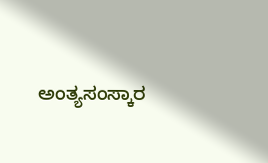ಅಂತ್ಯಸಂಸ್ಕಾರ